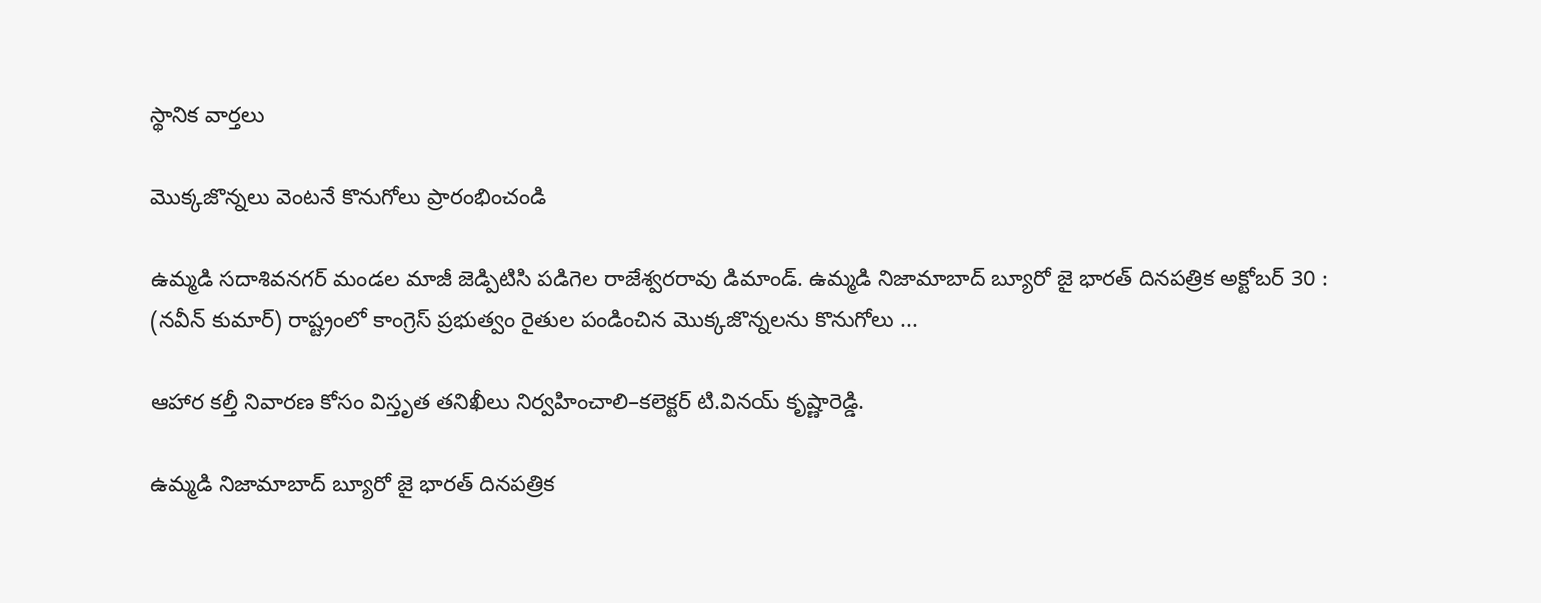స్థానిక వార్తలు

మొక్కజొన్నలు వెంటనే కొనుగోలు ప్రారంభించండి

ఉమ్మడి సదాశివనగర్ మండల మాజీ జెడ్పిటిసి పడిగెల రాజేశ్వరరావు డిమాండ్. ఉమ్మడి నిజామాబాద్ బ్యూరో జై భారత్ దినపత్రిక అక్టోబర్ 30 : (నవీన్ కుమార్) రాష్ట్రంలో కాంగ్రెస్ ప్రభుత్వం రైతుల పండించిన మొక్కజొన్నలను కొనుగోలు ...

ఆహార కల్తీ నివారణ కోసం విస్తృత తనిఖీలు నిర్వహించాలి–కలెక్టర్ టి.వినయ్ కృష్ణారెడ్డి.

ఉమ్మడి నిజామాబాద్ బ్యూరో జై భారత్ దినపత్రిక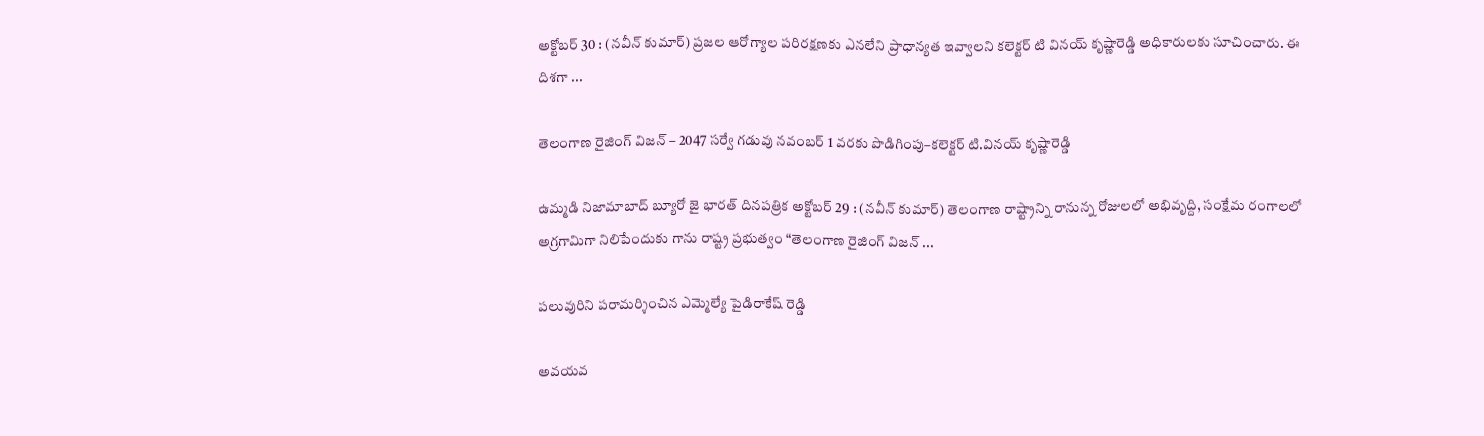అక్టోబర్ 30 : (నవీన్ కుమార్) ప్రజల ఆరోగ్యాల పరిరక్షణకు ఎనలేని ప్రాధాన్యత ఇవ్వాలని కలెక్టర్ టి వినయ్ కృష్ణారెడ్డి అధికారులకు సూచించారు. ఈ దిశగా ...

తెలంగాణ రైజింగ్ విజన్ – 2047 సర్వే గడువు నవంబర్ 1 వరకు పొడిగింపు–కలెక్టర్ టి.వినయ్ కృష్ణారెడ్డి

ఉమ్మడి నిజామాబాద్ బ్యూరో జై భారత్ దినపత్రిక అక్టోబర్ 29 : (నవీన్ కుమార్) తెలంగాణ రాష్ట్రాన్ని రానున్న రోజులలో అభివృద్ది, సంక్షేమ రంగాలలో అగ్రగామిగా నిలిపేందుకు గాను రాష్ట్ర ప్రభుత్వం “తెలంగాణ రైజింగ్ విజన్ ...

పలువురిని పరామర్శించిన ఎమ్మెల్యే పైడిరాకేష్ రెడ్డి

అవయవ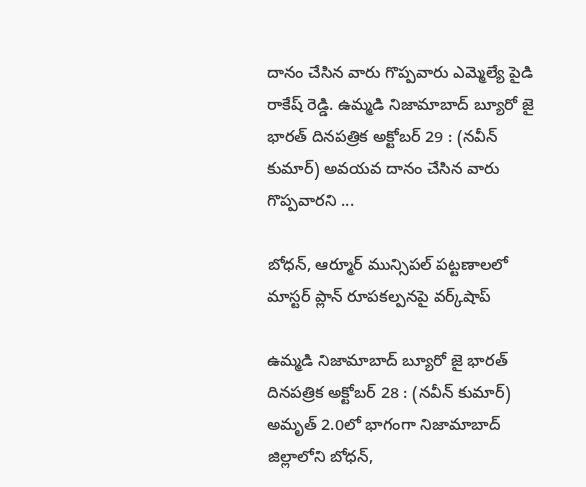దానం చేసిన వారు గొప్పవారు ఎమ్మెల్యే పైడి రాకేష్ రెడ్డి. ఉమ్మడి నిజామాబాద్ బ్యూరో జై భారత్ దినపత్రిక అక్టోబర్ 29 : (నవీన్ కుమార్) అవయవ దానం చేసిన వారు గొప్పవారని ...

బోధన్, ఆర్మూర్ మున్సిపల్ పట్టణాలలో మాస్టర్ ప్లాన్ రూపకల్పనపై వర్క్‌షాప్

ఉమ్మడి నిజామాబాద్ బ్యూరో జై భారత్ దినపత్రిక అక్టోబర్ 28 : (నవీన్ కుమార్) అమృత్ 2.0లో భాగంగా నిజామాబాద్ జిల్లాలోని బోధన్,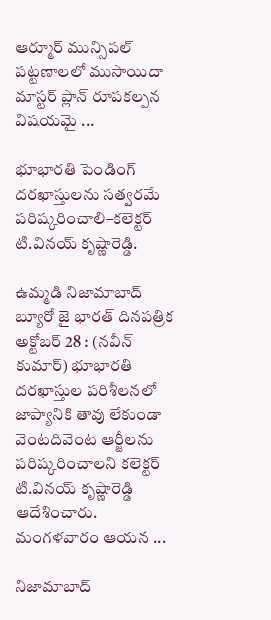ఆర్మూర్ మున్సిపల్ పట్టణాలలో ముసాయిదా మాస్టర్ ప్లాన్ రూపకల్పన విషయమై ...

భూభారతి పెండింగ్ దరఖాస్తులను సత్వరమే పరిష్కరించాలి–కలెక్టర్ టి.వినయ్ కృష్ణారెడ్డి.

ఉమ్మడి నిజామాబాద్ బ్యూరో జై భారత్ దినపత్రిక అక్టోబర్ 28 : (నవీన్ కుమార్) భూభారతి దరఖాస్తుల పరిశీలనలో జాప్యానికి తావు లేకుండా వెంటదివెంట ఆర్జీలను పరిష్కరించాలని కలెక్టర్ టి.వినయ్ కృష్ణారెడ్డి ఆదేశించారు. మంగళవారం ఆయన ...

నిజామాబాద్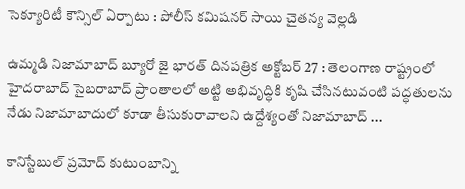సెక్యూరిటీ కౌన్సిల్ ఏర్పాటు : పోలీస్ కమిషనర్ సాయి చైతన్య వెల్లడి

ఉమ్మడి నిజామాబాద్ బ్యూరో జై భారత్ దినపత్రిక అక్టోబర్ 27 : తెలంగాణ రాష్ట్రంలో హైదరాబాద్ సైబరాబాద్ ప్రాంతాలలో అట్టి అభివృద్ధికి కృషి చేసినటువంటి పద్ధతులను నేడు నిజామాబాదులో కూడా తీసుకురావాలని ఉద్దేశ్యంతో నిజామాబాద్ ...

కానిస్టేబుల్ ప్రమోద్ కుటుంబాన్ని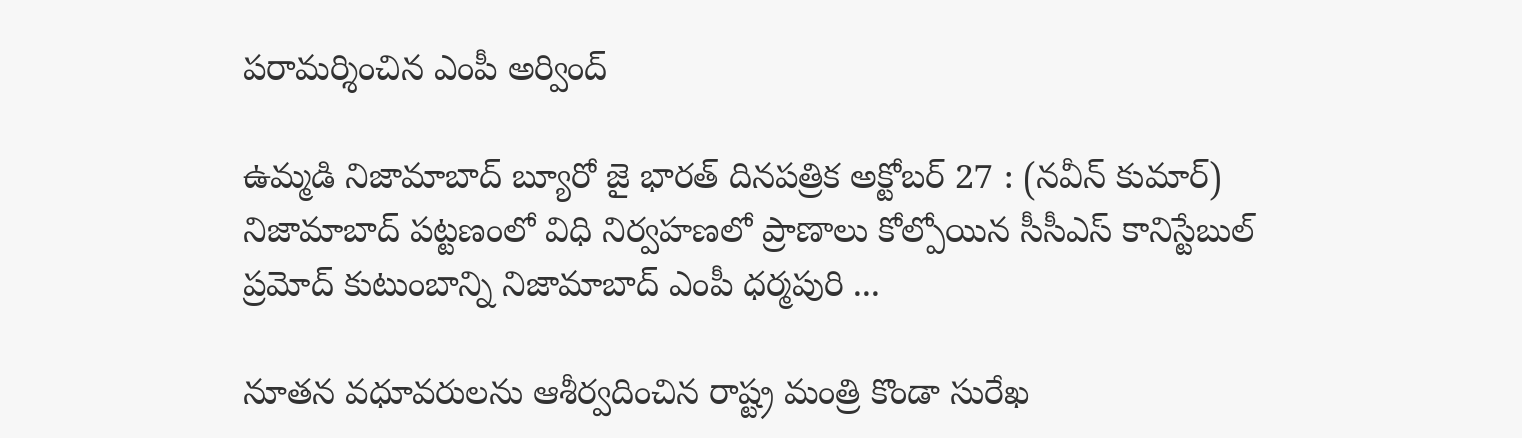పరామర్శించిన ఎంపీ అర్వింద్

ఉమ్మడి నిజామాబాద్ బ్యూరో జై భారత్ దినపత్రిక అక్టోబర్ 27 : (నవీన్ కుమార్) నిజామాబాద్ పట్టణంలో విధి నిర్వహణలో ప్రాణాలు కోల్పోయిన సీసీఎస్ కానిస్టేబుల్ ప్రమోద్ కుటుంబాన్ని నిజామాబాద్ ఎంపీ ధర్మపురి ...

నూతన వధూవరులను ఆశీర్వదించిన రాష్ట్ర మంత్రి కొండా సురేఖ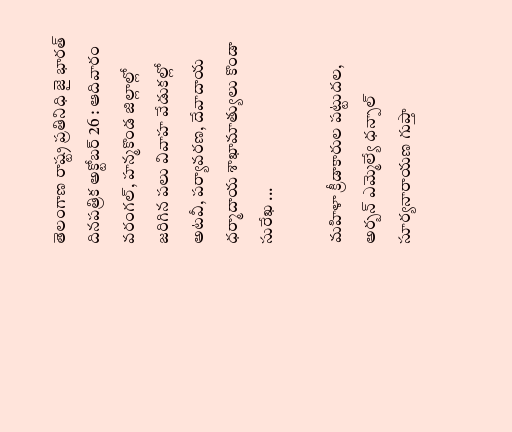తెలంగాణ రాష్ట్ర ప్రతినిధి జై భారత్ దినపత్రిక అక్టోబర్ 26 : ఆదివారం వరంగల్, హన్మకొండ జిల్లాల్లో జరిగిన పలు వివాహ వేడుకల్లో అటవీ, పర్యావరణ, దేవాదాయ ధర్మాదాయ శాఖామాత్యులు కొండా సురేఖ ...

మహిళా క్రీడాకారుల పట్టుదల, అర్బన్ ఎమ్మెల్యే ధన్పాల్ సూర్యనారాయణ గుప్తా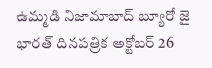ఉమ్మడి నిజామాబాద్ బ్యూరో జై భారత్ దినపత్రిక అక్టోబర్ 26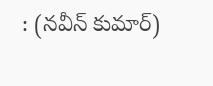: (నవీన్ కుమార్)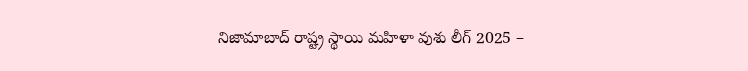నిజామాబాద్ రాష్ట్ర స్థాయి మహిళా వుశు లీగ్ 2025 –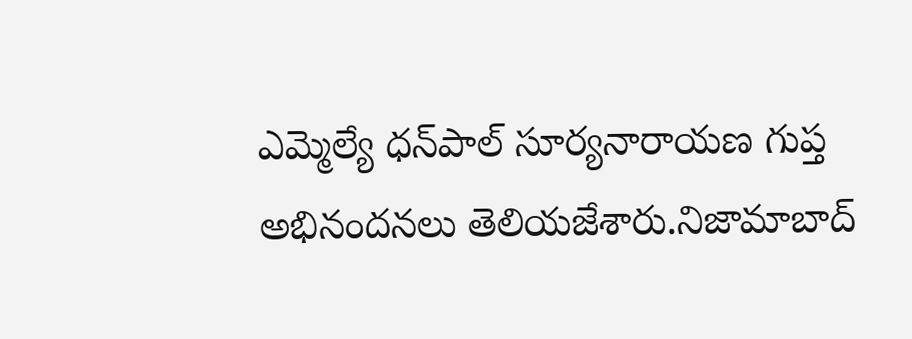ఎమ్మెల్యే ధన్‌పాల్ సూర్యనారాయణ గుప్త అభినందనలు తెలియజేశారు.నిజామాబాద్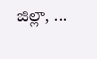జిల్లా, ...